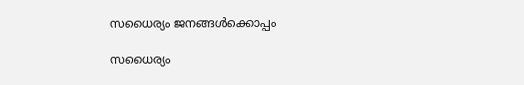സധൈര്യം ജനങ്ങൾക്കൊപ്പം

സധൈര്യം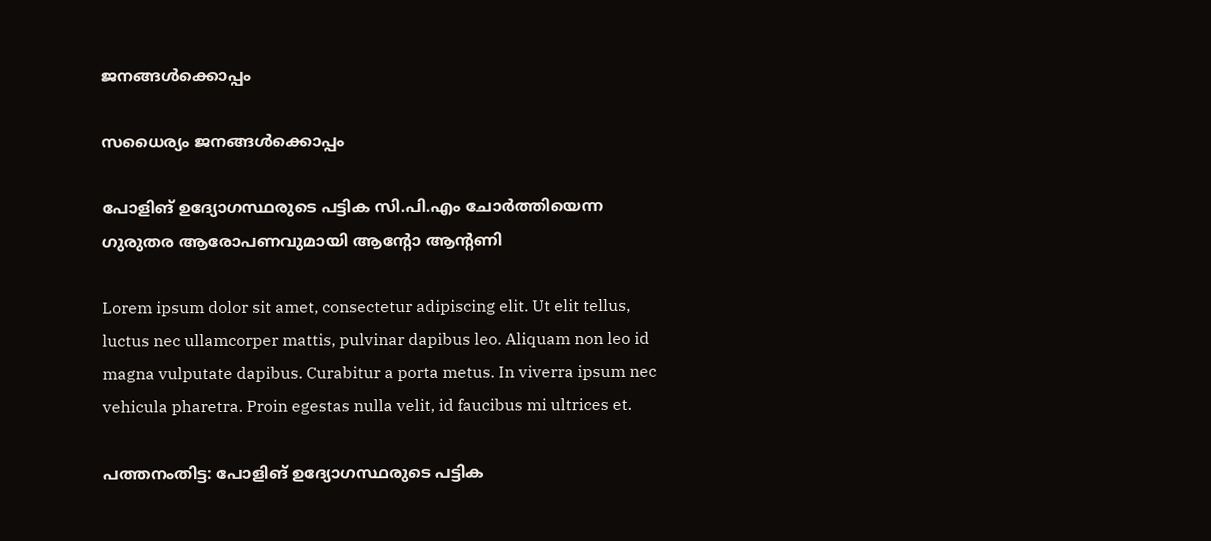ജനങ്ങൾക്കൊപ്പം

സധൈര്യം ജനങ്ങൾക്കൊപ്പം

പോളിങ് ഉദ്യോഗസ്ഥരുടെ പട്ടിക സി.പി.എം ചോര്‍ത്തിയെന്ന ഗുരുതര ആരോപണവുമായി ആന്റോ ആന്റണി

Lorem ipsum dolor sit amet, consectetur adipiscing elit. Ut elit tellus, luctus nec ullamcorper mattis, pulvinar dapibus leo. Aliquam non leo id magna vulputate dapibus. Curabitur a porta metus. In viverra ipsum nec vehicula pharetra. Proin egestas nulla velit, id faucibus mi ultrices et.

പത്തനംതിട്ട: പോളിങ് ഉദ്യോഗസ്ഥരുടെ പട്ടിക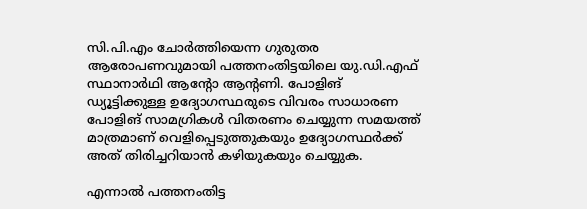സി.പി.എം ചോര്‍ത്തിയെന്ന ഗുരുതര ആരോപണവുമായി പത്തനംതിട്ടയിലെ യു.ഡി.എഫ് സ്ഥാനാര്‍ഥി ആന്റോ ആന്റണി. പോളിങ് ഡ്യൂട്ടിക്കുള്ള ഉദ്യോഗസ്ഥരുടെ വിവരം സാധാരണ പോളിങ് സാമഗ്രികള്‍ വിതരണം ചെയ്യുന്ന സമയത്ത് മാത്രമാണ് വെളിപ്പെടുത്തുകയും ഉദ്യോഗസ്ഥര്‍ക്ക് അത് തിരിച്ചറിയാന്‍ കഴിയുകയും ചെയ്യുക.

എന്നാല്‍ പത്തനംതിട്ട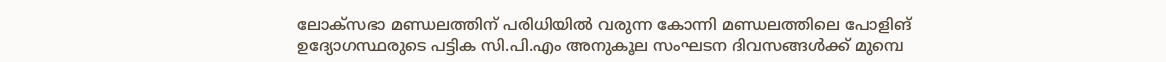ലോക്‌സഭാ മണ്ഡലത്തിന് പരിധിയില്‍ വരുന്ന കോന്നി മണ്ഡലത്തിലെ പോളിങ് ഉദ്യോഗസ്ഥരുടെ പട്ടിക സി.പി.എം അനുകൂല സംഘടന ദിവസങ്ങള്‍ക്ക് മുമ്പെ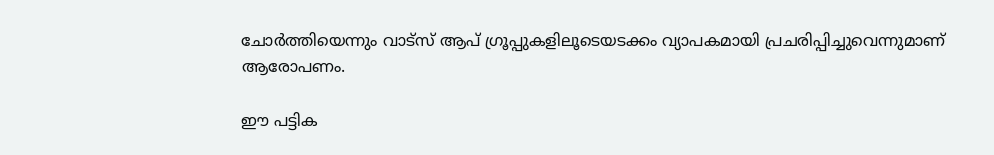ചോര്‍ത്തിയെന്നും വാട്‌സ് ആപ് ഗ്രൂപ്പുകളിലൂടെയടക്കം വ്യാപകമായി പ്രചരിപ്പിച്ചുവെന്നുമാണ് ആരോപണം.

ഈ പട്ടിക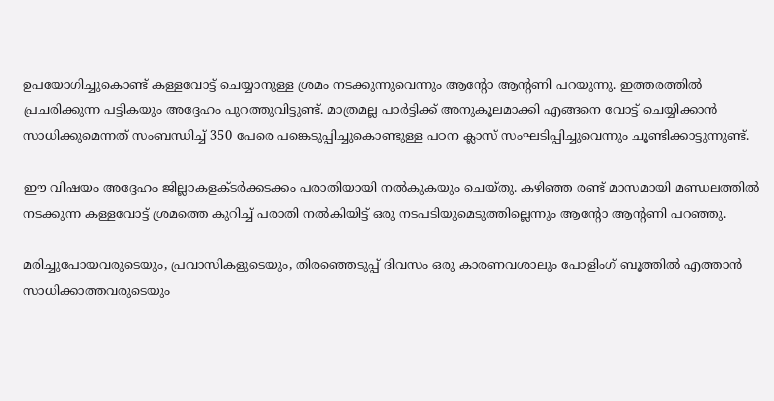ഉപയോഗിച്ചുകൊണ്ട് കള്ളവോട്ട് ചെയ്യാനുള്ള ശ്രമം നടക്കുന്നുവെന്നും ആന്റോ ആന്റണി പറയുന്നു. ഇത്തരത്തില്‍ പ്രചരിക്കുന്ന പട്ടികയും അദ്ദേഹം പുറത്തുവിട്ടുണ്ട്. മാത്രമല്ല പാര്‍ട്ടിക്ക് അനുകൂലമാക്കി എങ്ങനെ വോട്ട് ചെയ്യിക്കാന്‍ സാധിക്കുമെന്നത് സംബന്ധിച്ച് 350 പേരെ പങ്കെടുപ്പിച്ചുകൊണ്ടുള്ള പഠന ക്ലാസ് സംഘടിപ്പിച്ചുവെന്നും ചൂണ്ടിക്കാട്ടുന്നുണ്ട്.

ഈ വിഷയം അദ്ദേഹം ജില്ലാകളക്ടര്‍ക്കടക്കം പരാതിയായി നല്‍കുകയും ചെയ്തു. കഴിഞ്ഞ രണ്ട് മാസമായി മണ്ഡലത്തില്‍ നടക്കുന്ന കള്ളവോട്ട് ശ്രമത്തെ കുറിച്ച് പരാതി നല്‍കിയിട്ട് ഒരു നടപടിയുമെടുത്തില്ലെന്നും ആന്റോ ആന്റണി പറഞ്ഞു.

മരിച്ചുപോയവരുടെയും, പ്രവാസികളുടെയും, തിരഞ്ഞെടുപ്പ് ദിവസം ഒരു കാരണവശാലും പോളിംഗ് ബൂത്തില്‍ എത്താന്‍ സാധിക്കാത്തവരുടെയും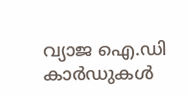വ്യാജ ഐ.ഡി കാര്‍ഡുകള്‍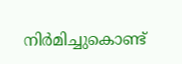നിര്‍മിച്ചുകൊണ്ട്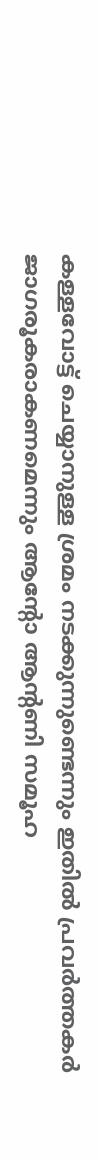കള്ളവോട്ട് ചെയ്യാനുള്ള ശ്രമം നടക്കുന്നുണ്ടെന്നും ഇതില്‍ പ്രവര്‍ത്തകര്‍ ജാഗരൂകരാകണമെന്നും ആന്റോ ആന്റണി സമൂഹ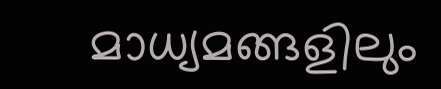മാധ്യമങ്ങളിലും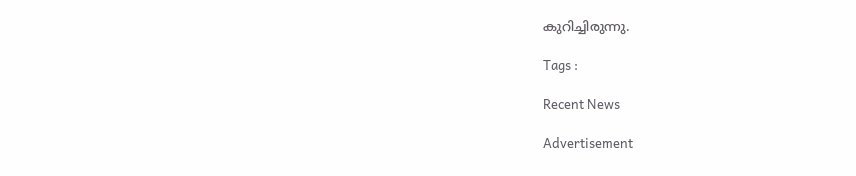കുറിച്ചിരുന്നു.

Tags :

Recent News

Advertisement